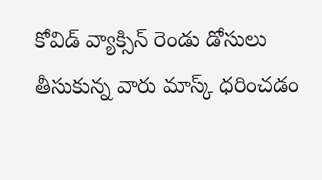కోవిడ్ వ్యాక్సిన్ రెండు డోసులు తీసుకున్న వారు మాస్క్ ధరించ‌డం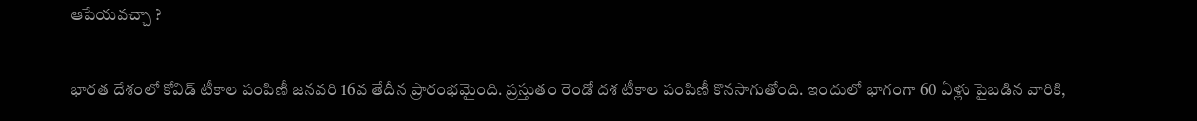ఆపేయ‌వ‌చ్చా ?

భార‌త దేశంలో కోవిడ్ టీకాల పంపిణీ జ‌న‌వ‌రి 16వ తేదీన ప్రారంభ‌మైంది. ప్ర‌స్తుతం రెండో ద‌శ టీకాల పంపిణీ కొన‌సాగుతోంది. ఇందులో భాగంగా 60 ఏళ్లు పైబ‌డిన వారికి,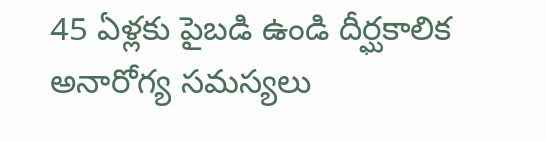45 ఏళ్ల‌కు పైబ‌డి ఉండి దీర్ఘ‌కాలిక అనారోగ్య స‌మ‌స్య‌లు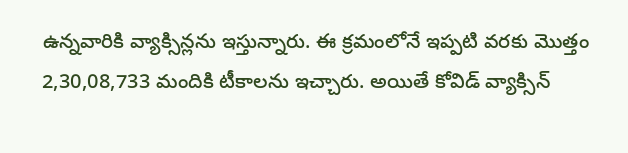ఉన్న‌వారికి వ్యాక్సిన్ల‌ను ఇస్తున్నారు. ఈ క్ర‌మంలోనే ఇప్ప‌టి వ‌ర‌కు మొత్తం 2,30,08,733 మందికి టీకాల‌ను ఇచ్చారు. అయితే కోవిడ్ వ్యాక్సిన్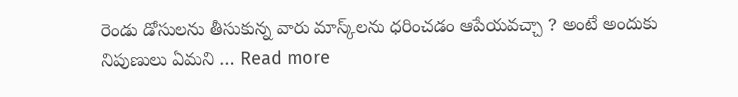రెండు డోసుల‌ను తీసుకున్న వారు మాస్క్‌ల‌ను ధ‌రించ‌డం ఆపేయ‌వ‌చ్చా ? అంటే అందుకు నిపుణులు ఏమ‌ని … Read more